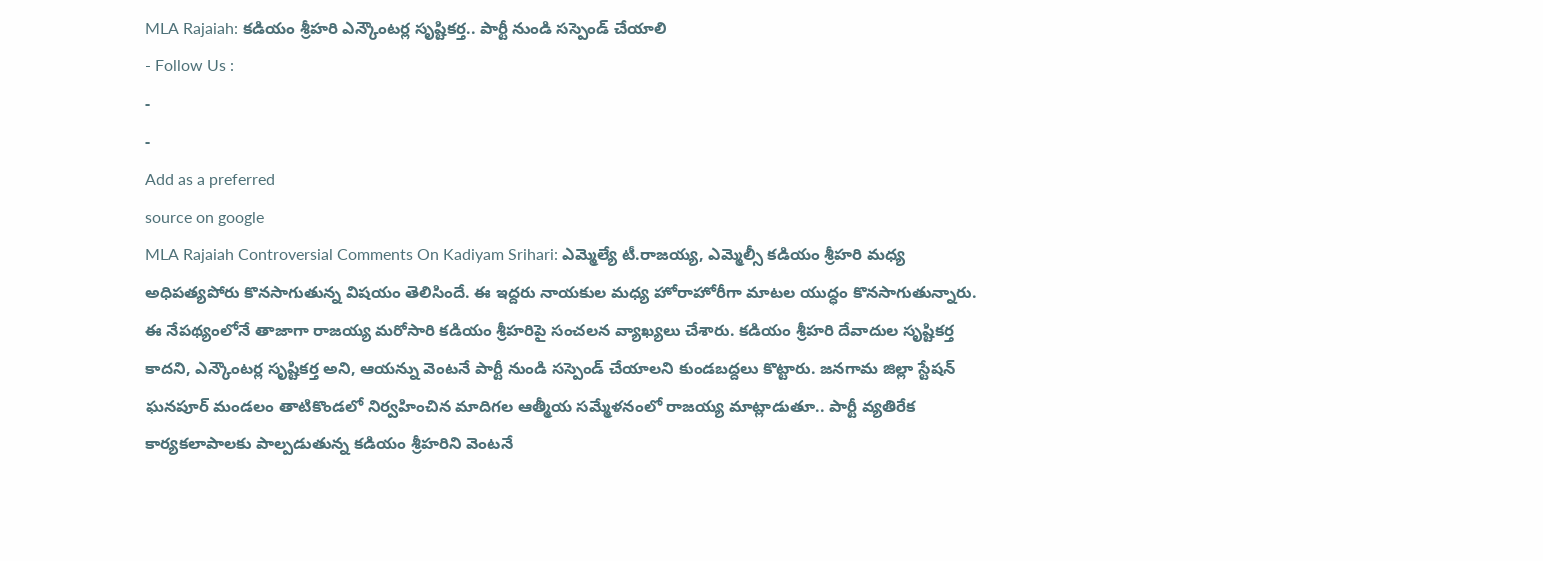MLA Rajaiah: కడియం శ్రీహరి ఎన్కౌంటర్ల సృష్టికర్త.. పార్టీ నుండి సస్పెండ్ చేయాలి
- Follow Us :
-
-
Add as a preferred
source on google
MLA Rajaiah Controversial Comments On Kadiyam Srihari: ఎమ్మెల్యే టీ.రాజయ్య, ఎమ్మెల్సీ కడియం శ్రీహరి మధ్య అధిపత్యపోరు కొనసాగుతున్న విషయం తెలిసిందే. ఈ ఇద్దరు నాయకుల మధ్య హోరాహోరీగా మాటల యుద్ధం కొనసాగుతున్నారు. ఈ నేపథ్యంలోనే తాజాగా రాజయ్య మరోసారి కడియం శ్రీహరిపై సంచలన వ్యాఖ్యలు చేశారు. కడియం శ్రీహరి దేవాదుల సృష్టికర్త కాదని, ఎన్కౌంటర్ల సృష్టికర్త అని, ఆయన్ను వెంటనే పార్టీ నుండి సస్పెండ్ చేయాలని కుండబద్దలు కొట్టారు. జనగామ జిల్లా స్టేషన్ ఘనపూర్ మండలం తాటికొండలో నిర్వహించిన మాదిగల ఆత్మీయ సమ్మేళనంలో రాజయ్య మాట్లాడుతూ.. పార్టీ వ్యతిరేక కార్యకలాపాలకు పాల్పడుతున్న కడియం శ్రీహరిని వెంటనే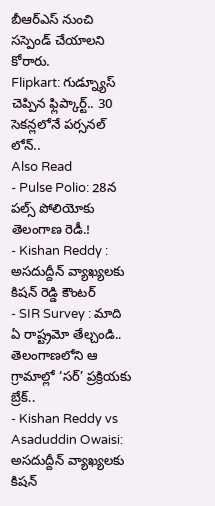బీఆర్ఎస్ నుంచి సస్పెండ్ చేయాలని కోరారు.
Flipkart: గుడ్న్యూస్ చెప్పిన ఫ్లిప్కార్ట్.. 30 సెకన్లలోనే పర్సనల్ లోన్..
Also Read
- Pulse Polio: 28న పల్స్ పోలియోకు తెలంగాణ రెడీ.!
- Kishan Reddy : అసదుద్దీన్ వ్యాఖ్యలకు కిషన్ రెడ్డి కౌంటర్
- SIR Survey : మాది ఏ రాష్ట్రమో తేల్చండి.. తెలంగాణలోని ఆ గ్రామాల్లో ‘సర్’ ప్రక్రియకు బ్రేక్..
- Kishan Reddy vs Asaduddin Owaisi: అసదుద్దీన్ వ్యాఖ్యలకు కిషన్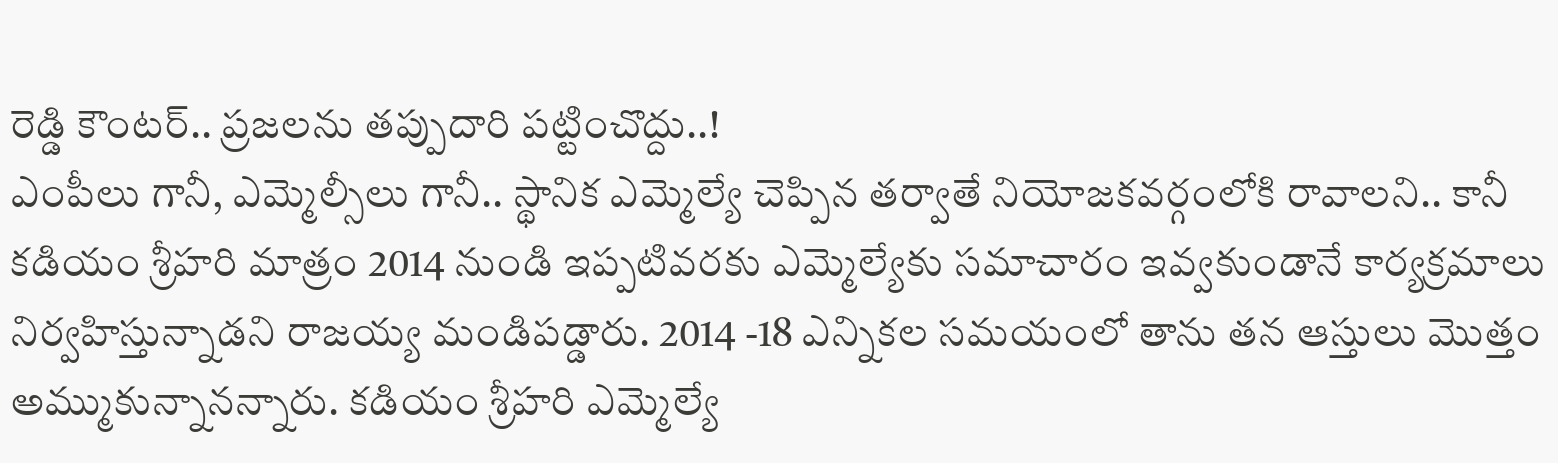రెడ్డి కౌంటర్.. ప్రజలను తప్పుదారి పట్టించొద్దు..!
ఎంపీలు గానీ, ఎమ్మెల్సీలు గానీ.. స్థానిక ఎమ్మెల్యే చెప్పిన తర్వాతే నియోజకవర్గంలోకి రావాలని.. కానీ కడియం శ్రీహరి మాత్రం 2014 నుండి ఇప్పటివరకు ఎమ్మెల్యేకు సమాచారం ఇవ్వకుండానే కార్యక్రమాలు నిర్వహిస్తున్నాడని రాజయ్య మండిపడ్డారు. 2014 -18 ఎన్నికల సమయంలో తాను తన ఆస్తులు మొత్తం అమ్ముకున్నానన్నారు. కడియం శ్రీహరి ఎమ్మెల్యే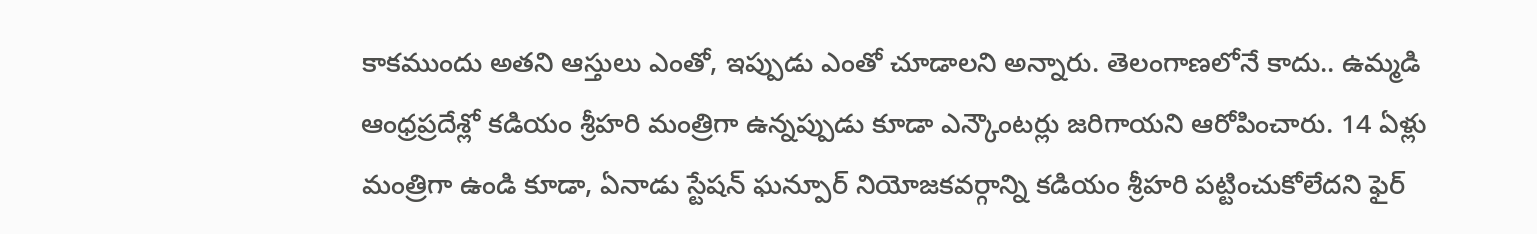కాకముందు అతని ఆస్తులు ఎంతో, ఇప్పుడు ఎంతో చూడాలని అన్నారు. తెలంగాణలోనే కాదు.. ఉమ్మడి ఆంధ్రప్రదేశ్లో కడియం శ్రీహరి మంత్రిగా ఉన్నప్పుడు కూడా ఎన్కౌంటర్లు జరిగాయని ఆరోపించారు. 14 ఏళ్లు మంత్రిగా ఉండి కూడా, ఏనాడు స్టేషన్ ఘన్పూర్ నియోజకవర్గాన్ని కడియం శ్రీహరి పట్టించుకోలేదని ఫైర్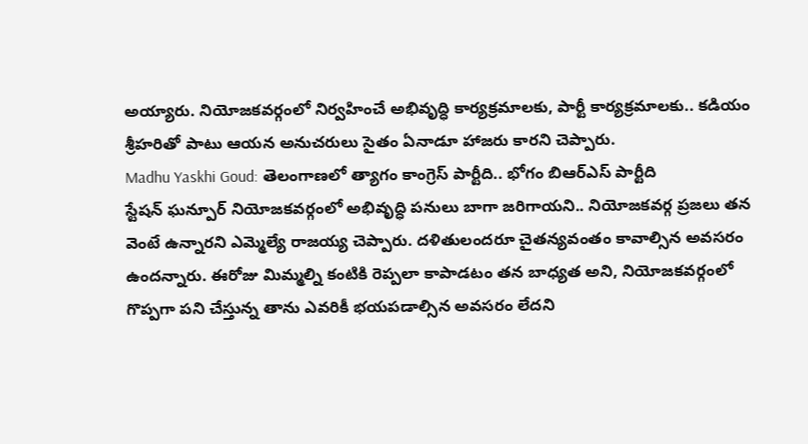అయ్యారు. నియోజకవర్గంలో నిర్వహించే అభివృద్ధి కార్యక్రమాలకు, పార్టీ కార్యక్రమాలకు.. కడియం శ్రీహరితో పాటు ఆయన అనుచరులు సైతం ఏనాడూ హాజరు కారని చెప్పారు.
Madhu Yaskhi Goud: తెలంగాణలో త్యాగం కాంగ్రెస్ పార్టీది.. భోగం బిఆర్ఎస్ పార్టీది
స్టేషన్ ఘన్పూర్ నియోజకవర్గంలో అభివృద్ధి పనులు బాగా జరిగాయని.. నియోజకవర్గ ప్రజలు తన వెంటే ఉన్నారని ఎమ్మెల్యే రాజయ్య చెప్పారు. దళితులందరూ చైతన్యవంతం కావాల్సిన అవసరం ఉందన్నారు. ఈరోజు మిమ్మల్ని కంటికి రెప్పలా కాపాడటం తన బాధ్యత అని, నియోజకవర్గంలో గొప్పగా పని చేస్తున్న తాను ఎవరికీ భయపడాల్సిన అవసరం లేదని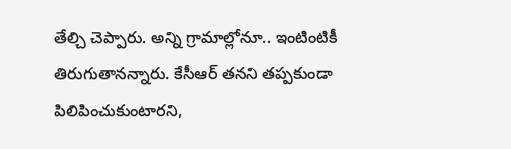తేల్చి చెప్పారు. అన్ని గ్రామాల్లోనూ.. ఇంటింటికీ తిరుగుతానన్నారు. కేసీఆర్ తనని తప్పకుండా పిలిపించుకుంటారని,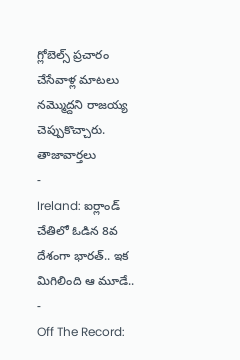గ్లోబెల్స్ ప్రచారం చేసేవాళ్ల మాటలు నమ్మొద్దని రాజయ్య చెప్పుకొచ్చారు.
తాజావార్తలు
-
Ireland: ఐర్లాండ్ చేతిలో ఓడిన 8వ దేశంగా భారత్.. ఇక మిగిలింది ఆ మూడే..
-
Off The Record: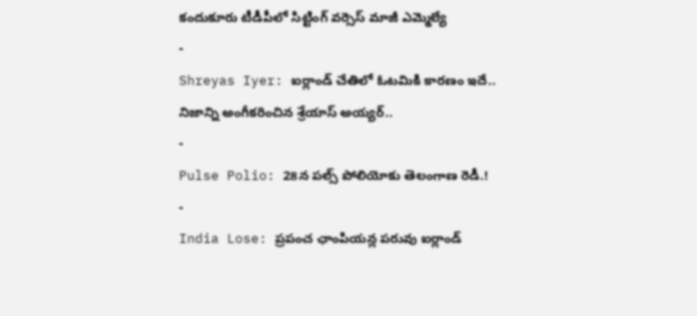కందుకూరు టీడీపీలో సిట్టింగ్ వర్సెస్ మాజీ ఎమ్మెల్యే
-
Shreyas Iyer: ఐర్లాండ్ చేతిలో ఓటమికి కారణం ఇదే.. నిజాన్ని అంగీకరించిన శ్రేయాస్ అయ్యర్..
-
Pulse Polio: 28న పల్స్ పోలియోకు తెలంగాణ రెడీ.!
-
India Lose: ప్రపంచ ఛాంపియన్ల పరువు ఐర్లాండ్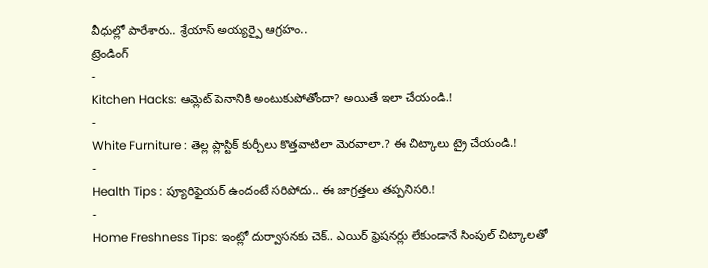వీధుల్లో పారేశారు.. శ్రేయాస్ అయ్యర్పై ఆగ్రహం..
ట్రెండింగ్
-
Kitchen Hacks: ఆమ్లెట్ పెనానికి అంటుకుపోతోందా? అయితే ఇలా చేయండి.!
-
White Furniture : తెల్ల ప్లాస్టిక్ కుర్చీలు కొత్తవాటిలా మెరవాలా.? ఈ చిట్కాలు ట్రై చేయండి.!
-
Health Tips : ప్యూరిఫైయర్ ఉందంటే సరిపోదు.. ఈ జాగ్రత్తలు తప్పనిసరి.!
-
Home Freshness Tips: ఇంట్లో దుర్వాసనకు చెక్.. ఎయిర్ ఫ్రెషనర్లు లేకుండానే సింపుల్ చిట్కాలతో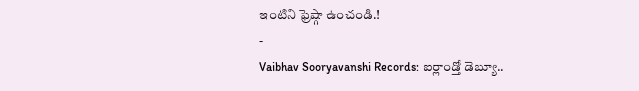ఇంటిని ఫ్రెష్గా ఉంచండి.!
-
Vaibhav Sooryavanshi Records: ఐర్లాండ్తో డెబ్యూ..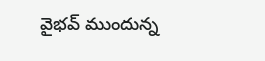వైభవ్ ముందున్న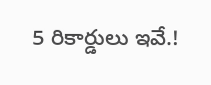5 రికార్డులు ఇవే.!